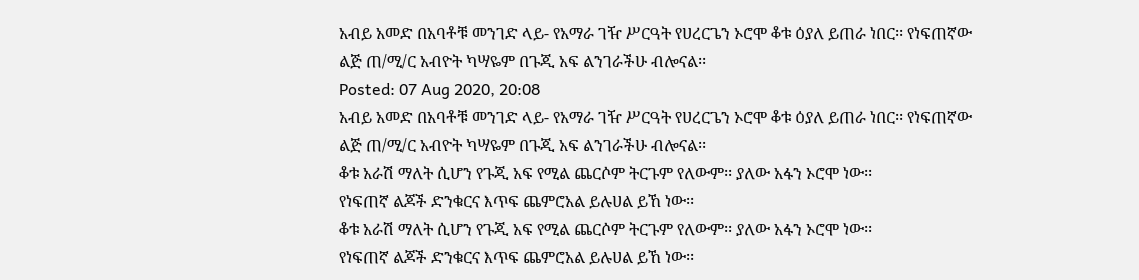አብይ አመድ በአባቶቹ መንገድ ላይ- የአማራ ገዥ ሥርዓት የሀረርጌን ኦሮሞ ቆቱ ዕያለ ይጠራ ነበር፡፡ የነፍጠኛው ልጅ ጠ/ሚ/ር አብዮት ካሣዬም በጉጂ አፍ ልንገራችሁ ብሎናል፡፡
Posted: 07 Aug 2020, 20:08
አብይ አመድ በአባቶቹ መንገድ ላይ- የአማራ ገዥ ሥርዓት የሀረርጌን ኦሮሞ ቆቱ ዕያለ ይጠራ ነበር፡፡ የነፍጠኛው ልጅ ጠ/ሚ/ር አብዮት ካሣዬም በጉጂ አፍ ልንገራችሁ ብሎናል፡፡
ቆቱ አራሽ ማለት ሲሆን የጉጂ አፍ የሚል ጨርሶም ትርጉም የለውም፡፡ ያለው አፋን ኦሮሞ ነው፡፡
የነፍጠኛ ልጆች ድንቁርና እጥፍ ጨምሮአል ይሉሀል ይኸ ነው፡፡
ቆቱ አራሽ ማለት ሲሆን የጉጂ አፍ የሚል ጨርሶም ትርጉም የለውም፡፡ ያለው አፋን ኦሮሞ ነው፡፡
የነፍጠኛ ልጆች ድንቁርና እጥፍ ጨምሮአል ይሉሀል ይኸ ነው፡፡